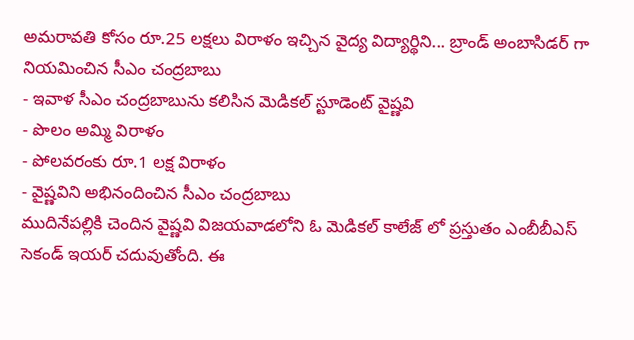అమరావతి కోసం రూ.25 లక్షలు విరాళం ఇచ్చిన వైద్య విద్యార్థిని... బ్రాండ్ అంబాసిడర్ గా నియమించిన సీఎం చంద్రబాబు
- ఇవాళ సీఎం చంద్రబాబును కలిసిన మెడికల్ స్టూడెంట్ వైష్ణవి
- పొలం అమ్మి విరాళం
- పోలవరంకు రూ.1 లక్ష విరాళం
- వైష్ణవిని అభినందించిన సీఎం చంద్రబాబు
ముదినేపల్లికి చెందిన వైష్ణవి విజయవాడలోని ఓ మెడికల్ కాలేజ్ లో ప్రస్తుతం ఎంబీబీఎస్ సెకండ్ ఇయర్ చదువుతోంది. ఈ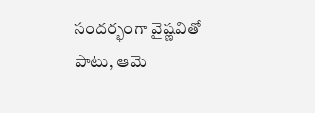సందర్భంగా వైష్ణవితో పాటు, ఆమె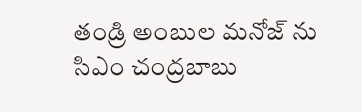తండ్రి అంబుల మనోజ్ ను సిఎం చంద్రబాబు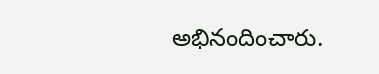అభినందించారు.